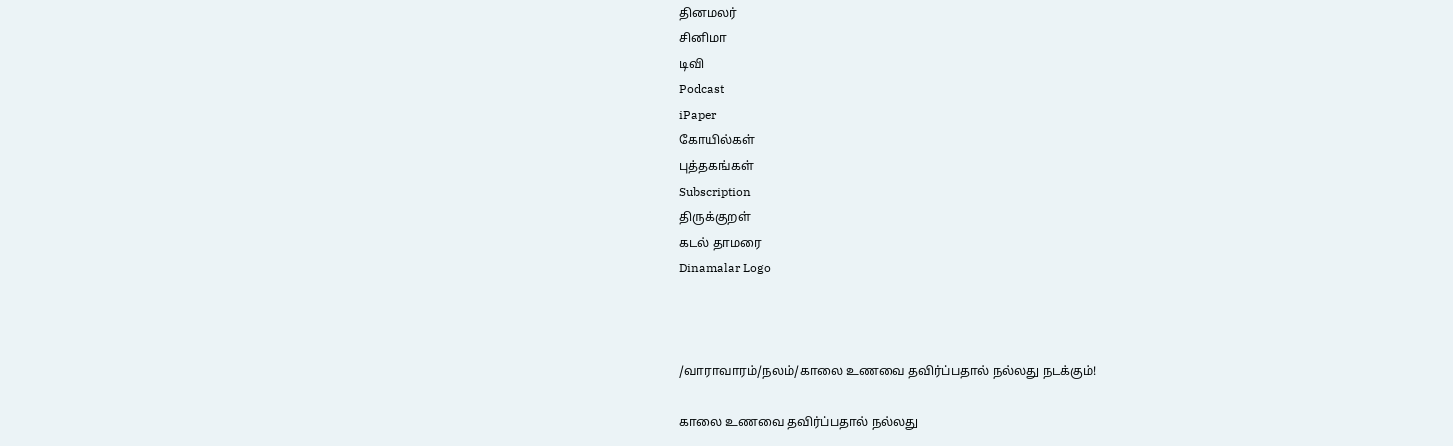தினமலர்
சினிமா
டிவி
Podcast
iPaper
கோயில்கள்
புத்தகங்கள்
Subscription
திருக்குறள்
கடல் தாமரை
Dinamalar Logo



/வாராவாரம்/நலம்/காலை உணவை தவிர்ப்பதால் நல்லது நடக்கும்!

காலை உணவை தவிர்ப்பதால் நல்லது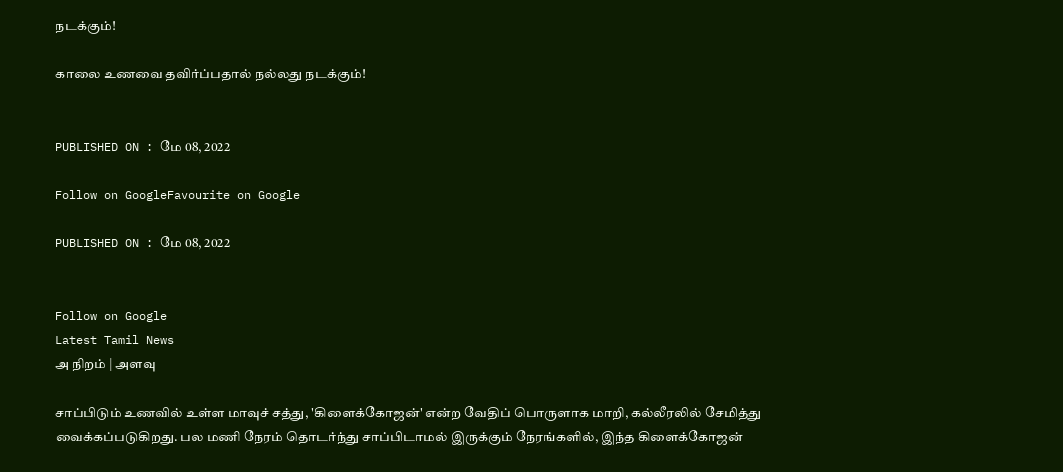நடக்கும்!

காலை உணவை தவிர்ப்பதால் நல்லது நடக்கும்!


PUBLISHED ON : மே 08, 2022

Follow on GoogleFavourite on Google

PUBLISHED ON : மே 08, 2022


Follow on Google
Latest Tamil News
அ நிறம் | அளவு

சாப்பிடும் உணவில் உள்ள மாவுச் சத்து, 'கிளைக்கோஜன்' என்ற வேதிப் பொருளாக மாறி, கல்லீரலில் சேமித்து வைக்கப்படுகிறது. பல மணி நேரம் தொடர்ந்து சாப்பிடாமல் இருக்கும் நேரங்களில், இந்த கிளைக்கோஜன்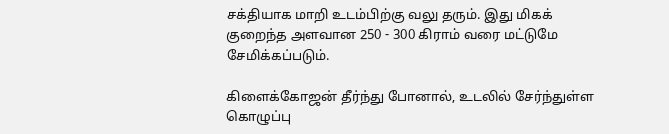சக்தியாக மாறி உடம்பிற்கு வலு தரும். இது மிகக் குறைந்த அளவான 250 - 300 கிராம் வரை மட்டுமே சேமிக்கப்படும்.

கிளைக்கோஜன் தீர்ந்து போனால், உடலில் சேர்ந்துள்ள கொழுப்பு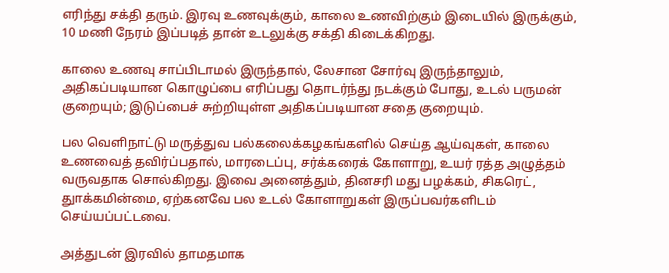எரிந்து சக்தி தரும். இரவு உணவுக்கும், காலை உணவிற்கும் இடையில் இருக்கும், 10 மணி நேரம் இப்படித் தான் உடலுக்கு சக்தி கிடைக்கிறது.

காலை உணவு சாப்பிடாமல் இருந்தால், லேசான சோர்வு இருந்தாலும், அதிகப்படியான கொழுப்பை எரிப்பது தொடர்ந்து நடக்கும் போது, உடல் பருமன் குறையும்; இடுப்பைச் சுற்றியுள்ள அதிகப்படியான சதை குறையும்.

பல வெளிநாட்டு மருத்துவ பல்கலைக்கழகங்களில் செய்த ஆய்வுகள், காலை உணவைத் தவிர்ப்பதால், மாரடைப்பு, சர்க்கரைக் கோளாறு, உயர் ரத்த அழுத்தம் வருவதாக சொல்கிறது. இவை அனைத்தும், தினசரி மது பழக்கம், சிகரெட், துாக்கமின்மை, ஏற்கனவே பல உடல் கோளாறுகள் இருப்பவர்களிடம் செய்யப்பட்டவை.

அத்துடன் இரவில் தாமதமாக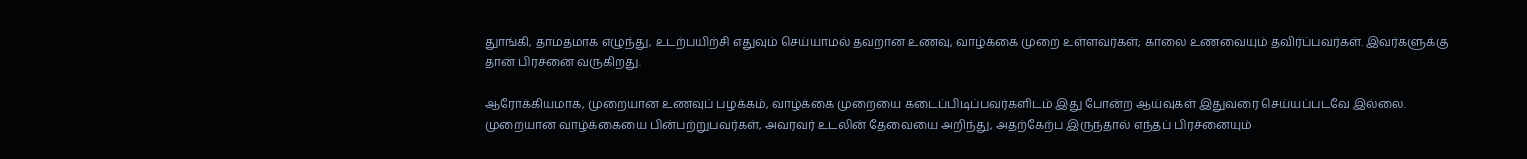துாங்கி, தாமதமாக எழுந்து, உடற்பயிற்சி எதுவும் செய்யாமல் தவறான உணவு, வாழ்க்கை முறை உள்ளவர்கள்; காலை உணவையும் தவிர்ப்பவர்கள். இவர்களுக்கு தான் பிரச்னை வருகிறது.

ஆரோக்கியமாக, முறையான உணவுப் பழக்கம், வாழ்க்கை முறையை கடைப்பிடிப்பவர்களிடம் இது போன்ற ஆய்வுகள் இதுவரை செய்யப்படவே இல்லை. முறையான வாழ்க்கையை பின்பற்றுபவர்கள், அவரவர் உடலின் தேவையை அறிந்து, அதற்கேற்ப இருந்தால் எந்தப் பிரச்னையும்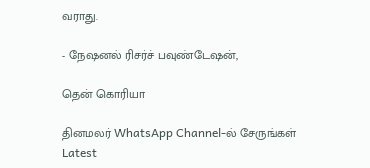வராது.

- நேஷனல் ரிசர்ச் பவுண்டேஷன்,

தென் கொரியா

தினமலர் WhatsApp Channel-ல் சேருங்கள்
Latest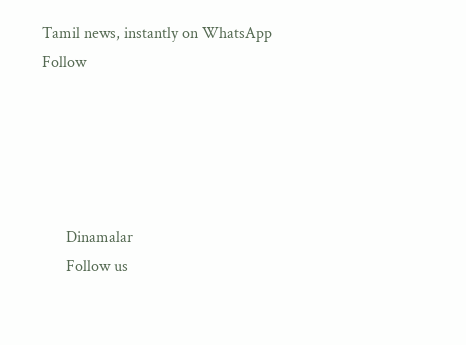Tamil news, instantly on WhatsApp
Follow





      Dinamalar
      Follow us